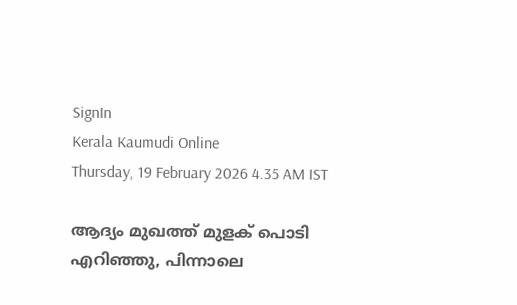SignIn
Kerala Kaumudi Online
Thursday, 19 February 2026 4.35 AM IST

ആദ്യം മുഖത്ത് മുളക് പൊടി എറിഞ്ഞു, പിന്നാലെ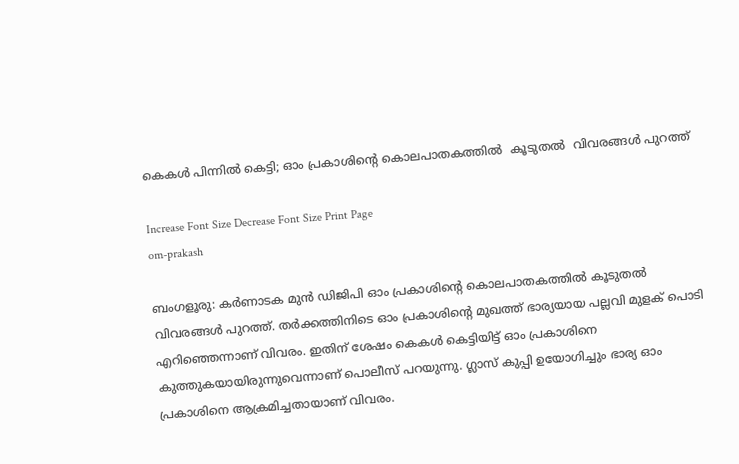കെകൾ പിന്നിൽ കെട്ടി; ഓം പ്രകാശിന്റെ കൊലപാതകത്തിൽ  കൂടുതൽ  വിവരങ്ങൾ പുറത്ത്

Increase Font Size Decrease Font Size Print Page
om-prakash

ബംഗളൂരു: കർണാടക മുൻ ഡിജിപി ഓം പ്രകാശിന്റെ കൊലപാതകത്തിൽ കൂടുതൽ വിവരങ്ങൾ പുറത്ത്. തർക്കത്തിനിടെ ഓം പ്രകാശിന്റെ മുഖത്ത് ഭാര്യയായ പല്ലവി മുളക് പൊടി എറിഞ്ഞെന്നാണ് വിവരം. ഇതിന് ശേഷം കെകൾ കെട്ടിയിട്ട് ഓം പ്രകാശിനെ കുത്തുകയായിരുന്നുവെന്നാണ് പൊലീസ് പറയുന്നു. ഗ്ലാസ് കുപ്പി ഉയോഗിച്ചും ഭാര്യ ഓം പ്രകാശിനെ ആക്രമിച്ചതായാണ് വിവരം.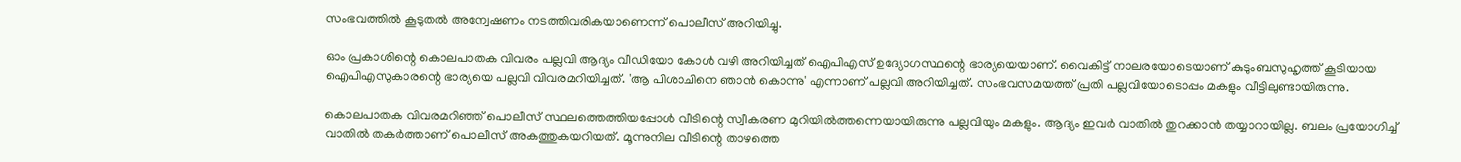സംഭവത്തിൽ കൂടുതൽ അന്വേഷണം നടത്തിവരികയാണെന്ന് പൊലീസ് അറിയിച്ചു.

ഓം പ്രകാശിന്റെ കൊലപാതക വിവരം പല്ലവി ആദ്യം വീഡിയോ കോൾ വഴി അറിയിച്ചത് ഐപിഎസ് ഉദ്യോഗസ്ഥന്റെ ഭാര്യയെയാണ്. വൈകിട്ട് നാലരയോടെയാണ് കുടുംബസുഹൃത്ത് കൂടിയായ ഐപിഎസുകാരന്റെ ഭാര്യയെ പല്ലവി വിവരമറിയിച്ചത്. 'ആ പിശാചിനെ ഞാൻ കൊന്നു' എന്നാണ് പല്ലവി അറിയിച്ചത്. സംഭവസമയത്ത് പ്രതി പല്ലവിയോടൊപ്പം മകളും വീട്ടിലുണ്ടായിരുന്നു.

കൊലപാതക വിവരമറിഞ്ഞ് പൊലീസ് സ്ഥലത്തെത്തിയപ്പോൾ വീടിന്റെ സ്വീകരണ മുറിയിൽത്തന്നെയായിരുന്നു പല്ലവിയും മകളും. ആദ്യം ഇവർ വാതിൽ തുറക്കാൻ തയ്യാറായില്ല. ബലം പ്രയോഗിച്ച് വാതിൽ തകർത്താണ് പൊലീസ് അകത്തുകയറിയത്. മൂന്നുനില വീടിന്റെ താഴത്തെ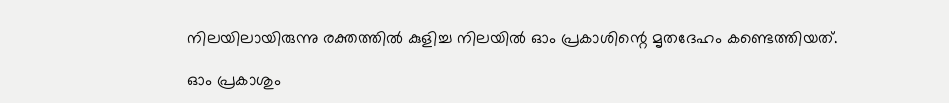നിലയിലായിരുന്നു രക്തത്തിൽ കുളിച്ച നിലയിൽ ഓം പ്രകാശിന്റെ മൃതദേഹം കണ്ടെത്തിയത്.

ഓം പ്രകാശും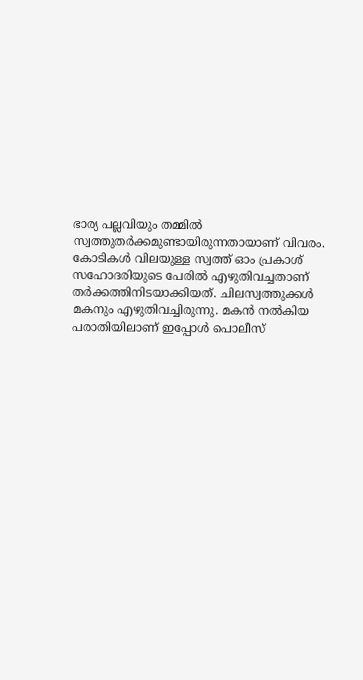ഭാര്യ പല്ലവിയും തമ്മിൽ സ്വത്തുതർക്കമുണ്ടായിരുന്നതായാണ് വിവരം. കോടികൾ വിലയുള്ള സ്വത്ത് ഓം പ്രകാശ് സഹോദരിയുടെ പേരിൽ എഴുതിവച്ചതാണ് തർക്കത്തിനിടയാക്കിയത്. ചിലസ്വത്തുക്കൾ മകനും എഴുതിവച്ചിരുന്നു. മകൻ നൽകിയ പരാതിയിലാണ് ഇപ്പോൾ പൊലീസ്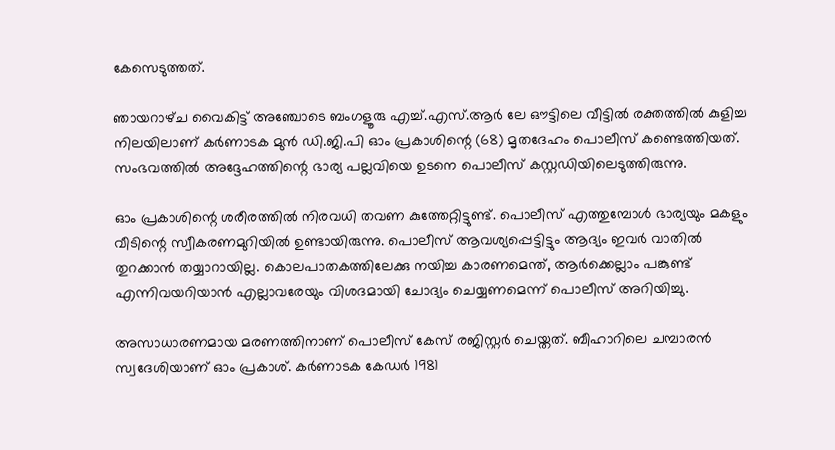കേസെടുത്തത്.

ഞായറാഴ്‌ച വൈകിട്ട് അഞ്ചോടെ ബംഗളൂരു എച്ച്.എസ്.ആർ ലേ ഔട്ടിലെ വീട്ടിൽ രക്തത്തിൽ കുളിച്ച നിലയിലാണ് കർണാടക മുൻ ഡി.ജി.പി ഓം പ്രകാശിന്റെ (68) മൃതദേഹം പൊലീ‌സ്‌ കണ്ടെത്തിയത്. സംഭവത്തിൽ അദ്ദേഹത്തിന്റെ ഭാര്യ പല്ലവിയെ ഉടനെ പൊലീസ് കസ്റ്റഡിയിലെടുത്തിരുന്നു.

ഓം പ്രകാശിന്റെ ശരീരത്തിൽ നിരവധി തവണ കുത്തേറ്റിട്ടുണ്ട്. പൊലീസ് എത്തുമ്പോൾ ഭാര്യയും മകളും വീടിന്റെ സ്വീകരണമുറിയിൽ ഉണ്ടായിരുന്നു. പൊലീസ് ആവശ്യപ്പെട്ടിട്ടും ആദ്യം ഇവർ വാതിൽ തുറക്കാൻ തയ്യാറായില്ല. കൊലപാതകത്തിലേക്കു നയിച്ച കാരണമെന്ത്, ആർക്കെല്ലാം പങ്കുണ്ട് എന്നിവയറിയാൻ എല്ലാവരേയും വിശദമായി ചോദ്യം ചെയ്യണമെന്ന് പൊലീസ് അറിയിച്ചു.

അസാധാരണമായ മരണത്തിനാണ് പൊലീസ് കേസ് രജിസ്റ്റർ ചെയ്തത്. ബീഹാറിലെ ചമ്പാരൻ സ്വദേശിയാണ് ഓം പ്രകാശ്. കർണാടക കേഡർ 1981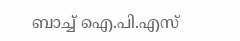ബാച്ച് ഐ.പി.എസ്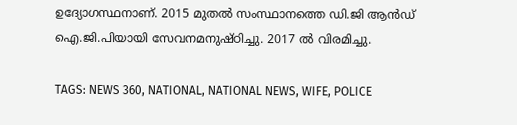ഉദ്യോഗസ്ഥനാണ്. 2015 മുതൽ സംസ്ഥാനത്തെ ഡി.ജി ആൻഡ് ഐ.ജി.പിയായി സേവനമനുഷ്ഠിച്ചു. 2017 ൽ വിരമിച്ചു.

TAGS: NEWS 360, NATIONAL, NATIONAL NEWS, WIFE, POLICE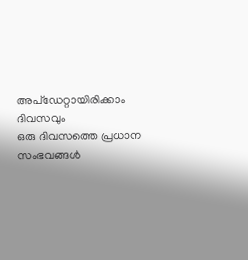അപ്ഡേറ്റായിരിക്കാം ദിവസവും
ഒരു ദിവസത്തെ പ്രധാന സംഭവങ്ങൾ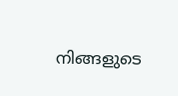നിങ്ങളുടെ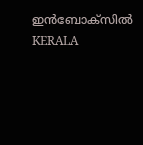ഇൻബോക്സിൽ
KERALA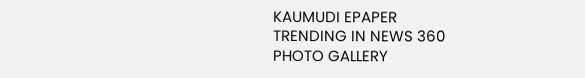KAUMUDI EPAPER
TRENDING IN NEWS 360
PHOTO GALLERY